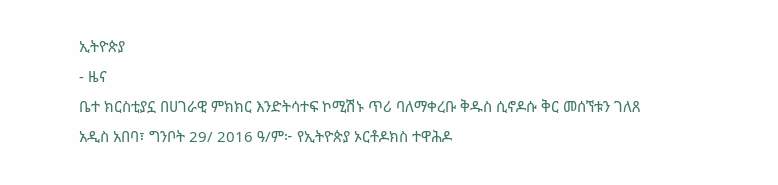ኢትዮጵያ
- ዜና
ቤተ ክርስቲያኗ በሀገራዊ ምክክር እንድትሳተፍ ኮሚሽኑ ጥሪ ባለማቀረቡ ቅዱስ ሲኖዶሱ ቅር መሰኘቱን ገለጸ
አዲስ አበባ፣ ግንቦት 29/ 2016 ዓ/ም፦ የኢትዮጵያ ኦርቶዶክስ ተዋሕዶ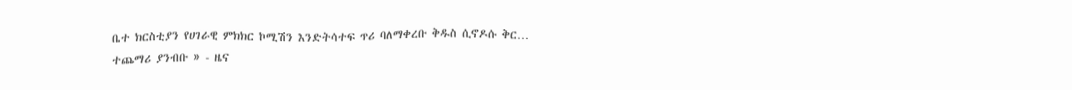ቤተ ክርስቲያን የሀገራዊ ምክክር ኮሚሽን እንድትሳተፍ ጥሪ ባለማቀረቡ ቅዱስ ሲኖዶሱ ቅር…
ተጨማሪ ያንብቡ » - ዜና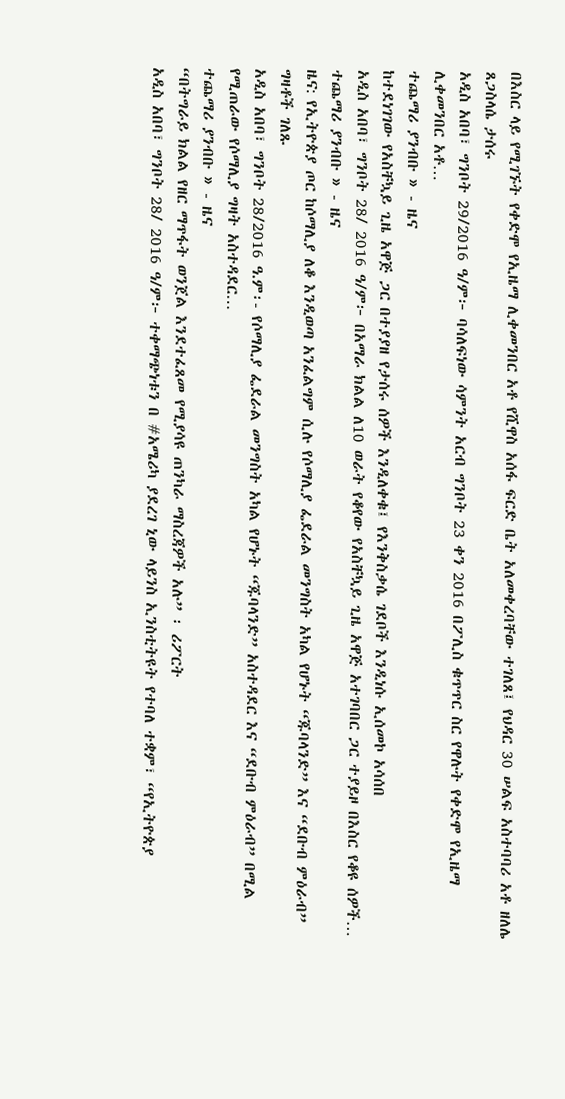በእስር ላይ የሚገኙት የቀድሞ የኢዜማ ሊቀመንበር አቶ የሺዋስ አሰፋ ፍርድ ቤት አለመቀረባቸው ተገለጸ፤ የህዳር 30 ሠልፍ አስተባባሪ አቶ ዘለሌ ጸጋስላሴ ታሰሩ
አዲስ አበባ፣ ግንቦት 29/2016 ዓ/ም፦ ባሳለፍነው ሳምንት አርብ ግንቦት 23 ቀን 2016 በፖሊስ ቁጥጥር ስር የዋሉት የቀድሞ የኢዜማ ሊቀመንበር አቶ…
ተጨማሪ ያንብቡ » - ዜና
ከተደነገገው የአስቸኳይ ጊዜ አዋጅ ጋር በተያያዘ የታሰሩ ሰዎች እንዲለቀቁ፤ የእንቅስቃሴ ገደቦች እንዲነሱ ኢሰመኮ አሳሰበ
አዲስ አበባ፣ ግንቦት 28/ 2016 ዓ/ም፦ በአማራ ክልል ለ10 ወራት የቆየው የአስቸኳይ ጊዜ አዋጅ አተገባበር ጋር ተያይዞ በእስር የቆዩ ሰዎች…
ተጨማሪ ያንብቡ » - ዜና
ዜና: የኢትዮጵያ ጦር ከሶማሊያ ለቆ እንዲወጣ አንፈልግም ሲሉ የሶማሊያ ፌደራል መንግስት አካል የሆኑት “ጁባላንድ” እና “ደቡብ ምዕራብ” ግዛቶች ገለጹ
አዲስ አበባ፣ ግንቦት 28/2016 ዓ.ም፡- የሶማሊያ ፌደራል መንግስት አካል የሆኑት “ጁባላንድ” አስተዳደር እና “ደቡብ ምዕራብ” በሚል የሚጠራው የሶማሊያ ግዛት አስተዳደር…
ተጨማሪ ያንብቡ » - ዜና
“በትግራይ ክልል የዘር ማጥፋት ወንጀል እንደተፈጸመ የሚያሳዩ ጠንካራ ማስረጃዎች አሉ” ፡ ሪፖርት
አዲስ አበባ፣ ግንቦት 28/ 2016 ዓ/ም፦ ተቀማጭነቱን በ #አሜሪካ ያደረገ ኒው ላይንስ ኢንስቲትዩት የተባለ ተቋም፣ “የኢትዮጵያ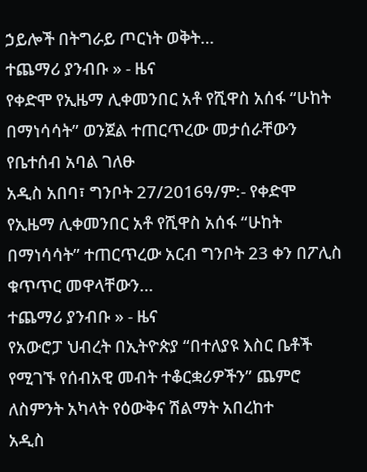ኃይሎች በትግራይ ጦርነት ወቅት…
ተጨማሪ ያንብቡ » - ዜና
የቀድሞ የኢዜማ ሊቀመንበር አቶ የሺዋስ አሰፋ “ሁከት በማነሳሳት” ወንጀል ተጠርጥረው መታሰራቸውን የቤተሰብ አባል ገለፁ
አዲስ አበባ፣ ግንቦት 27/2016ዓ/ም:- የቀድሞ የኢዜማ ሊቀመንበር አቶ የሺዋስ አሰፋ “ሁከት በማነሳሳት” ተጠርጥረው አርብ ግንቦት 23 ቀን በፖሊስ ቁጥጥር መዋላቸውን…
ተጨማሪ ያንብቡ » - ዜና
የአውሮፓ ህብረት በኢትዮጵያ “በተለያዩ እስር ቤቶች የሚገኙ የሰብአዊ መብት ተቆርቋሪዎችን” ጨምሮ ለስምንት አካላት የዕውቅና ሽልማት አበረከተ
አዲስ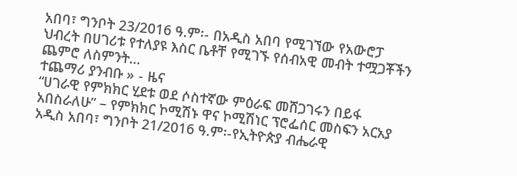አበባ፣ ግንቦት 23/2016 ዓ.ም፡- በአዲስ አበባ የሚገኘው የአውሮፓ ህብረት በሀገሪቱ የተለያዩ እስር ቤቶቸ የሚገኙ የሰብአዊ መብት ተሟጋቾችን ጨምሮ ለስምንት…
ተጨማሪ ያንብቡ » - ዜና
“ሀገራዊ የምክክር ሂደቱ ወደ ሶስተኛው ምዕራፍ መሸጋገሩን በይፋ አበስራለሁ” – የምክክር ኮሚሽኑ ዋና ኮሚሽነር ፕሮፌሰር መስፍን አርአያ
አዲስ አበባ፣ ግንቦት 21/2016 ዓ.ም፡-የኢትዮጵያ ብሔራዊ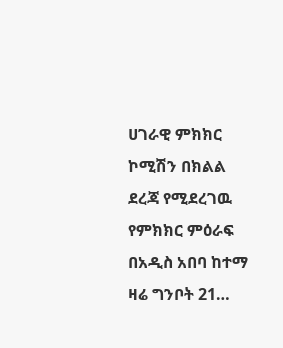ሀገራዊ ምክክር ኮሚሽን በክልል ደረጃ የሚደረገዉ የምክክር ምዕራፍ በአዲስ አበባ ከተማ ዛሬ ግንቦት 21…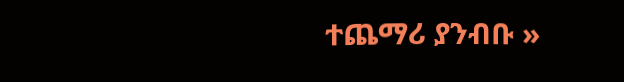ተጨማሪ ያንብቡ »